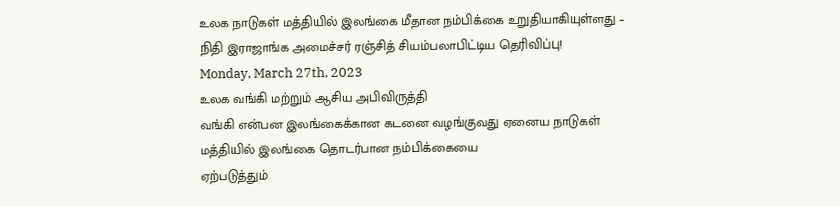உலக நாடுகள் மத்தியில் இலங்கை மீதான நம்பிக்கை உறுதியாகியுள்ளது – நிதி இராஜாங்க அமைச்சர் ரஞ்சித் சியம்பலாபிட்டிய தெரிவிப்பு!
Monday, March 27th, 2023
உலக வங்கி மற்றும் ஆசிய அபிவிருத்தி
வங்கி என்பன இலங்கைக்கான கடனை வழங்குவது ஏனைய நாடுகள் மத்தியில் இலங்கை தொடர்பான நம்பிக்கையை
ஏற்படுத்தும்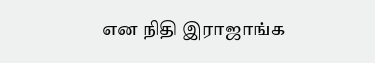என நிதி இராஜாங்க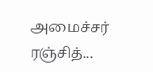அமைச்சர் ரஞ்சித்...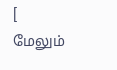[ மேலும்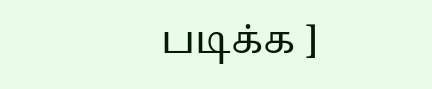படிக்க ]